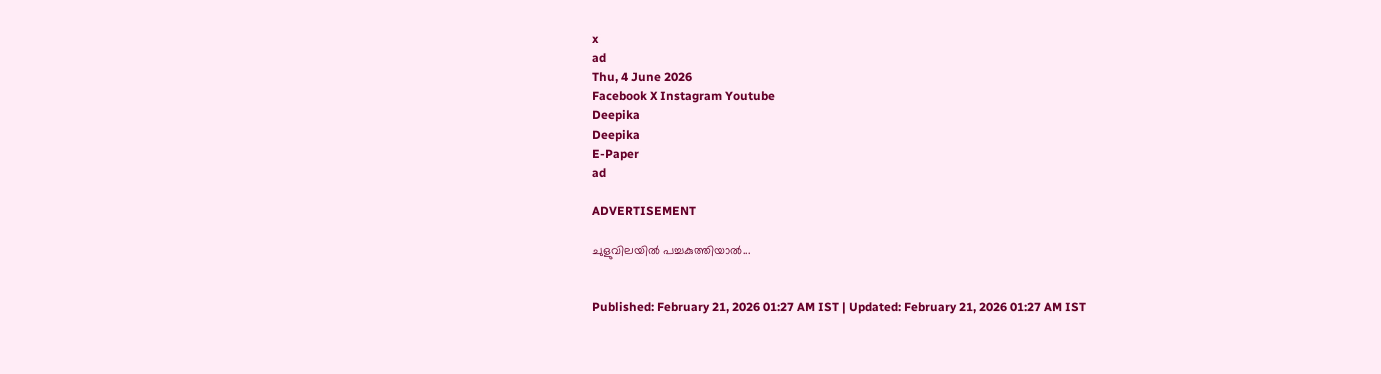x
ad
Thu, 4 June 2026
Facebook X Instagram Youtube
Deepika
Deepika
E-Paper
ad

ADVERTISEMENT

ചുളുവിലയിൽ പച്ചകുത്തിയാൽ...


Published: February 21, 2026 01:27 AM IST | Updated: February 21, 2026 01:27 AM IST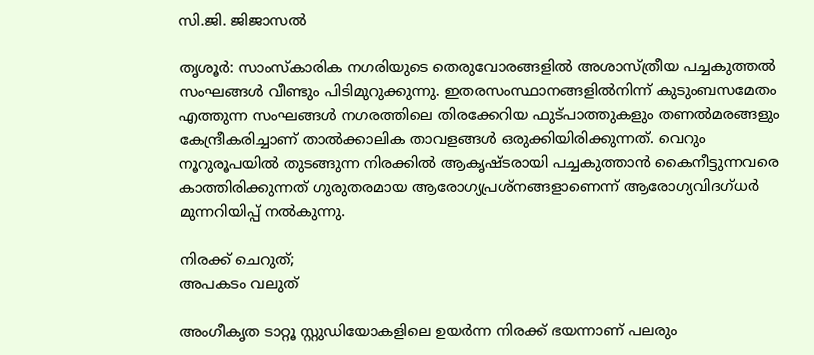സി.ജി. ജിജാസൽ

തൃശൂർ: സാംസ്കാരിക നഗരിയുടെ തെരുവോരങ്ങളിൽ അശാസ്ത്രീയ പച്ചകുത്തൽ സംഘങ്ങൾ വീണ്ടും പിടിമുറുക്കുന്നു. ഇതരസംസ്ഥാനങ്ങളിൽനിന്ന് കുടുംബസമേതം എത്തുന്ന സംഘങ്ങൾ നഗരത്തിലെ തിരക്കേറിയ ഫുട്പാത്തുകളും തണൽമരങ്ങളും കേന്ദ്രീകരിച്ചാണ് താൽക്കാലിക താവളങ്ങൾ ഒരുക്കിയിരിക്കുന്നത്. വെറും നൂറുരൂപയിൽ തുടങ്ങുന്ന നിരക്കിൽ ആകൃഷ്ടരായി പച്ചകുത്താൻ കൈനീട്ടുന്നവരെ കാത്തിരിക്കുന്നത് ഗുരുതരമായ ആരോഗ്യപ്രശ്നങ്ങളാണെന്ന് ആരോഗ്യവിദഗ്ധർ മുന്നറിയിപ്പ് നൽകുന്നു.

നിരക്ക് ചെറുത്;
അപകടം വലുത്

അംഗീകൃത ടാറ്റൂ സ്റ്റുഡിയോകളിലെ ഉയർന്ന നിരക്ക് ഭയന്നാണ് പലരും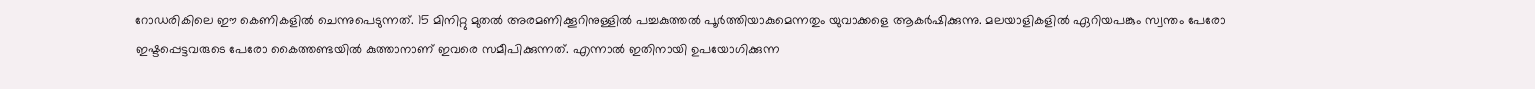റോഡരികിലെ ഈ കെണികളിൽ ചെന്നുപെടുന്നത്. 15 മിനിറ്റു മുതൽ അരമണിക്കൂറിനുള്ളിൽ പച്ചകുത്തൽ പൂർത്തിയാകുമെന്നതും യുവാക്കളെ ആകർഷിക്കുന്നു. മലയാളികളിൽ ഏറിയപങ്കും സ്വന്തം പേരോ ഇഷ്ടപ്പെട്ടവരുടെ പേരോ കൈത്തണ്ടയിൽ കുത്താനാണ് ഇവരെ സമീപിക്കുന്നത്. എന്നാൽ ഇതിനായി ഉപയോഗിക്കുന്ന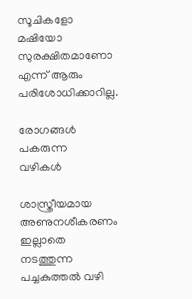സൂചികളോ മഷിയോ സുരക്ഷിതമാണോ എന്ന് ആരും പരിശോധിക്കാറില്ല.

രോഗങ്ങൾ പകരുന്ന
വഴികൾ

ശാസ്ത്രീയമായ അണുനശീകരണം ഇല്ലാതെ നടത്തുന്ന പച്ചകുത്തൽ വഴി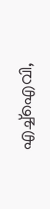എച്ച്ഐവി,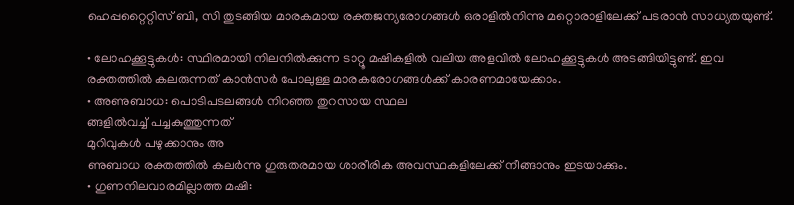ഹെപ്പറ്റൈറ്റിസ് ബി, സി തുടങ്ങിയ മാരകമായ രക്തജന്യരോഗങ്ങൾ ഒരാളിൽനിന്നു മറ്റൊരാളിലേക്ക് പടരാൻ സാധ്യതയുണ്ട്.

• ലോഹക്കൂട്ടുകൾ: സ്ഥിരമായി നിലനിൽക്കുന്ന ടാറ്റൂ മഷികളിൽ വലിയ അളവിൽ ലോഹക്കൂട്ടുകൾ അടങ്ങിയിട്ടുണ്ട്. ഇവ രക്തത്തിൽ കലരുന്നത് കാൻസർ പോലുള്ള മാരകരോഗങ്ങൾക്ക് കാരണമായേക്കാം.
• അണുബാധ: പൊടിപടലങ്ങൾ നിറഞ്ഞ തുറസായ സ്ഥല
ങ്ങളിൽവച്ച് പച്ചകുത്തുന്നത്
മുറിവുകൾ പഴുക്കാനും അ
ണുബാധ രക്തത്തിൽ കലർന്നു ഗുരുതരമായ ശാരീരിക അവസ്ഥകളിലേക്ക് നീങ്ങാനും ഇടയാക്കും.
• ഗുണനിലവാരമില്ലാത്ത മഷി: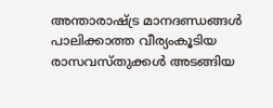അന്താരാഷ്ട്ര മാനദണ്ഡങ്ങൾ പാലിക്കാത്ത വീര്യംകൂടിയ രാസവസ്തുക്കൾ അടങ്ങിയ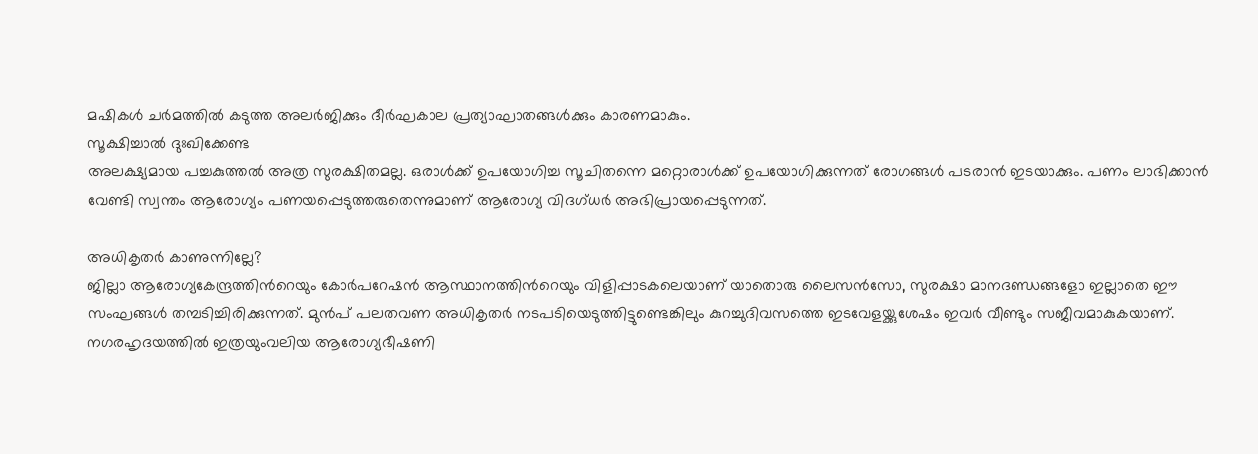മഷികൾ ചർമത്തിൽ കടുത്ത അലർജിക്കും ദീർഘകാല പ്രത്യാഘാതങ്ങൾക്കും കാരണമാകും.
സൂക്ഷിച്ചാൽ ദുഃഖിക്കേണ്ട
അലക്ഷ്യമായ പച്ചകുത്തൽ അത്ര സുരക്ഷിതമല്ല. ഒരാൾക്ക് ഉപയോഗിച്ച സൂചിതന്നെ മറ്റൊരാൾക്ക് ഉപയോഗിക്കുന്നത് രോഗങ്ങൾ പടരാൻ ഇടയാക്കും. പണം ലാഭിക്കാൻ വേണ്ടി സ്വന്തം ആരോഗ്യം പണയപ്പെടുത്തരുതെന്നുമാണ് ആരോഗ്യ വിദഗ്ധർ അഭിപ്രായപ്പെടുന്നത്.

അധികൃതർ കാണുന്നില്ലേ?
ജില്ലാ ആരോഗ്യകേന്ദ്രത്തിന്‍റെയും കോർപറേഷൻ ആസ്ഥാനത്തിന്‍റെയും വിളിപ്പാടകലെയാണ് യാതൊരു ലൈസൻസോ, സുരക്ഷാ മാനദണ്ഡങ്ങളോ ഇല്ലാതെ ഈ സംഘങ്ങൾ തമ്പടിച്ചിരിക്കുന്നത്. മുൻപ് പലതവണ അധികൃതർ നടപടിയെടുത്തിട്ടുണ്ടെങ്കിലും കുറച്ചുദിവസത്തെ ഇടവേളയ്ക്കുശേഷം ഇവർ വീണ്ടും സജീവമാകുകയാണ്.
നഗരഹൃദയത്തിൽ ഇത്രയുംവലിയ ആരോഗ്യഭീഷണി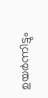ഉയർന്നിട്ടും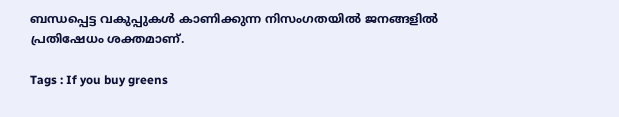ബന്ധപ്പെട്ട വകുപ്പുകൾ കാണിക്കുന്ന നിസംഗതയിൽ ജനങ്ങളിൽ പ്രതിഷേധം ശക്തമാണ്.

Tags : If you buy greens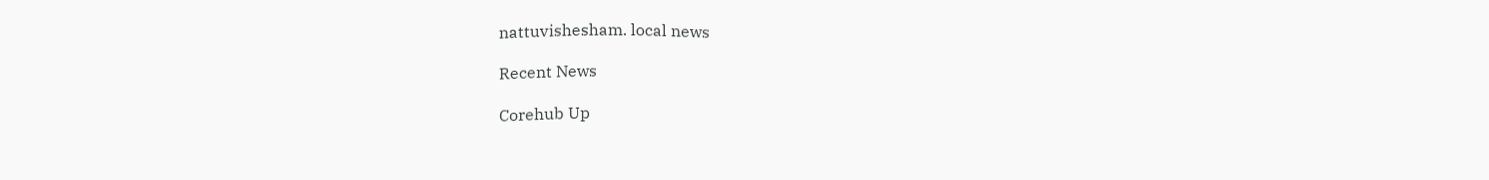nattuvishesham. local news

Recent News

Corehub Up